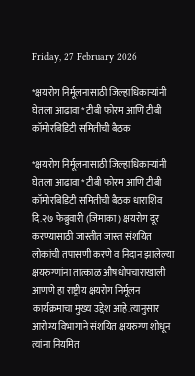Friday, 27 February 2026

*क्षयरोग निर्मूलनासाठी जिल्हाधिकाऱ्यांनी घेतला आढावा* टीबी फोरम आणि टीबी कॉमोरबिडिटी समितीची बैठक

*क्षयरोग निर्मूलनासाठी जिल्हाधिकाऱ्यांनी घेतला आढावा* टीबी फोरम आणि टीबी कॉमोरबिडिटी समितीची बैठक धाराशिव दि.२७ फेब्रुवारी (जिमाका) क्षयरोग दूर करण्यासाठी जास्तीत जास्त संशयित लोकांची तपासणी करणे व निदान झालेल्या क्षयरुग्णांना तात्काळ औषधोपचाराखाली आणणे हा राष्ट्रीय क्षयरोग निर्मूलन कार्यक्रमाचा मुख्य उद्देश आहे.त्यानुसार आरोग्य विभागाने संशयित क्षयरुग्ण शोधून त्यांना नियमित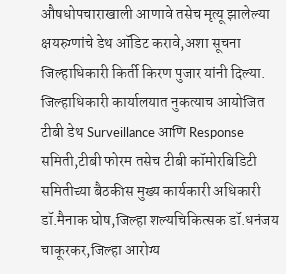औषधोपचाराखाली आणावे तसेच मृत्यू झालेल्या क्षयरुग्णांचे डेथ ऑडिट करावे,अशा सूचना जिल्हाधिकारी किर्ती किरण पुजार यांनी दिल्या. जिल्हाधिकारी कार्यालयात नुकत्याच आयोजित टीबी डेथ Surveillance आणि Response समिती,टीबी फोरम तसेच टीबी कॉमोरबिडिटी समितीच्या बैठकीस मुख्य कार्यकारी अधिकारी डॉ.मैनाक घोष,जिल्हा शल्यचिकित्सक डॉ.धनंजय चाकूरकर,जिल्हा आरोग्य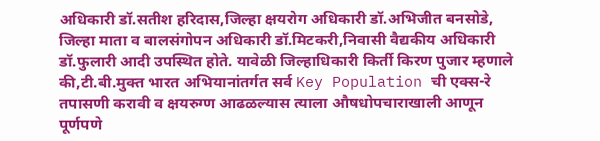अधिकारी डॉ.सतीश हरिदास,जिल्हा क्षयरोग अधिकारी डॉ.अभिजीत बनसोडे, जिल्हा माता व बालसंगोपन अधिकारी डॉ.मिटकरी,निवासी वैद्यकीय अधिकारी डॉ.फुलारी आदी उपस्थित होते. यावेळी जिल्हाधिकारी किर्ती किरण पुजार म्हणाले की,टी.बी.मुक्त भारत अभियानांतर्गत सर्व Key Population ची एक्स-रे तपासणी करावी व क्षयरुग्ण आढळल्यास त्याला औषधोपचाराखाली आणून पूर्णपणे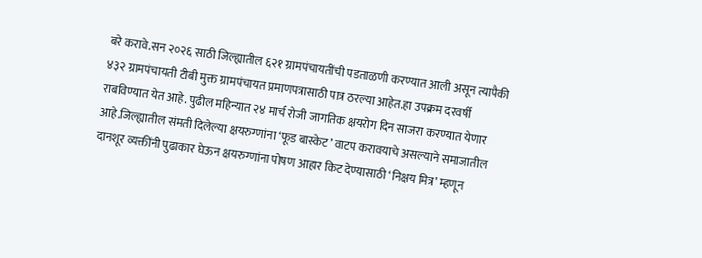बरे करावे.सन २०२६ साठी जिल्ह्यातील ६२१ ग्रामपंचायतींची पडताळणी करण्यात आली असून त्यापैकी ४३२ ग्रामपंचायती टीबी मुक्त ग्रामपंचायत प्रमाणपत्रासाठी पात्र ठरल्या आहेत.हा उपक्रम दरवर्षी राबविण्यात येत आहे. पुढील महिन्यात २४ मार्च रोजी जागतिक क्षयरोग दिन साजरा करण्यात येणार आहे.जिल्ह्यातील संमती दिलेल्या क्षयरुग्णांना ‘फूड बास्केट’ वाटप करावयाचे असल्याने समाजातील दानशूर व्यक्तींनी पुढाकार घेऊन क्षयरुग्णांना पोषण आहार किट देण्यासाठी ‘निक्षय मित्र’ म्हणून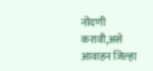नोंदणी करावी,असे आवाहन जिल्हा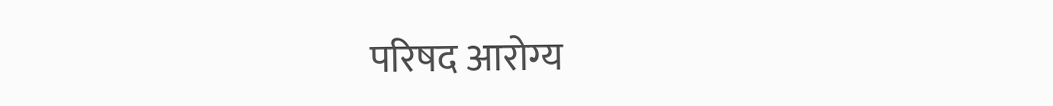परिषद आरोग्य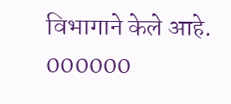विभागाने केले आहे. 000000